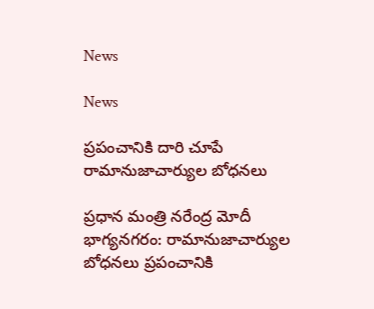News

News

ప్రపంచానికి దారి చూపే రామానుజాచార్యుల బోధనలు

ప్ర‌ధాన మంత్రి న‌రేంద్ర మోదీ భాగ్య‌న‌గ‌రం: రామానుజాచార్యుల బోధనలు ప్రపంచానికి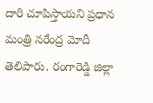దారి చూపిస్తాయని ప్ర‌ధాన మంత్రి న‌రేంద్ర మోదీ తెలిపారు. రంగారెడ్డి జిల్లా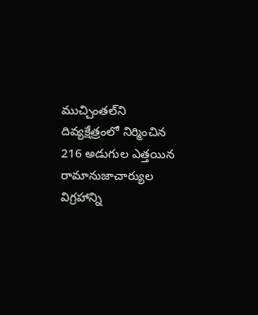ముచ్చింతల్‌ని దివ్యక్షేత్రంలో నిర్మించిన 216 అడుగుల ఎత్తయిన రామానుజాచార్యుల విగ్రహాన్ని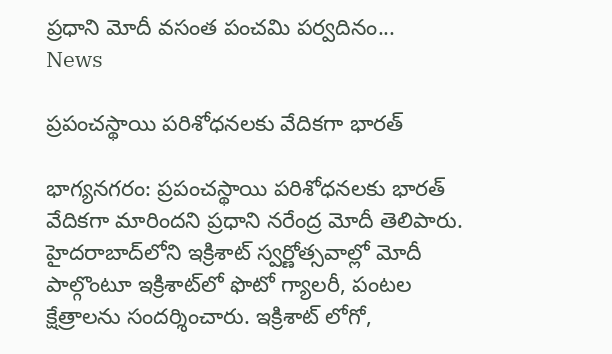ప్రధాని మోదీ వసంత పంచమి పర్వదినం...
News

ప్రపంచస్థాయి పరిశోధనలకు వేదికగా భారత్‌

భాగ్య‌న‌గ‌రం: ప్రపంచస్థాయి పరిశోధనలకు భారత్‌ వేదికగా మారిందని ప్రధాని నరేంద్ర మోదీ తెలిపారు. హైదరాబాద్‌లోని ఇక్రిశాట్‌ స్వర్ణోత్సవాల్లో మోదీ పాల్గొంటూ ఇక్రిశాట్‌లో ఫొటో గ్యాలరీ, పంటల క్షేత్రాలను సందర్శించారు. ఇక్రిశాట్ లోగో,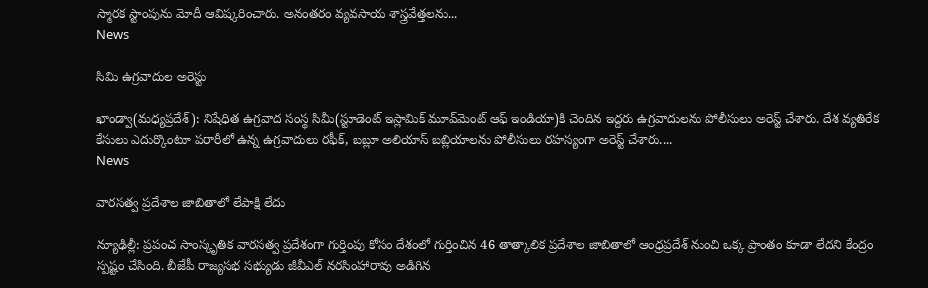స్మారక స్టాంపును మోదీ ఆవిష్కరించారు. అనంతరం వ్యవసాయ శాస్త్రవేత్తలను...
News

సిమి ఉగ్రవాదుల అరెస్టు

ఖాండ్వా(మ‌ధ్య‌ప్ర‌దేశ్‌): నిషేధిత ఉగ్రవాద సంస్థ సిమీ(స్టూడెంట్ ఇస్లామిక్ మూవ్‌మెంట్ ఆఫ్ ఇండియా)కి చెందిన ఇద్దరు ఉగ్రవాదులను పోలీసులు అరెస్ట్ చేశారు. దేశ వ్యతిరేక కేసులు ఎదుర్కొంటూ పరారీలో ఉన్న ఉగ్రవాదులు రఫీక్, బబ్లూ అలియాస్ బబ్లియాలను పోలీసులు రహస్యంగా అరెస్ట్ చేశారు....
News

వారసత్వ ప్రదేశాల జాబితాలో లేపాక్షి లేదు

న్యూఢిల్లీ: ప్రపంచ సాంస్కృతిక వారసత్వ ప్రదేశంగా గుర్తింపు కోసం దేశంలో గుర్తించిన 46 తాత్కాలిక ప్రదేశాల జాబితాలో ఆంధ్రప్రదేశ్ నుంచి ఒక్క ప్రాంతం కూడా లేదని కేంద్రం స్పష్టం చేసింది. బీజేపీ రాజ్యసభ సభ్యుడు జీవీఎల్ నరసింహారావు అడిగిన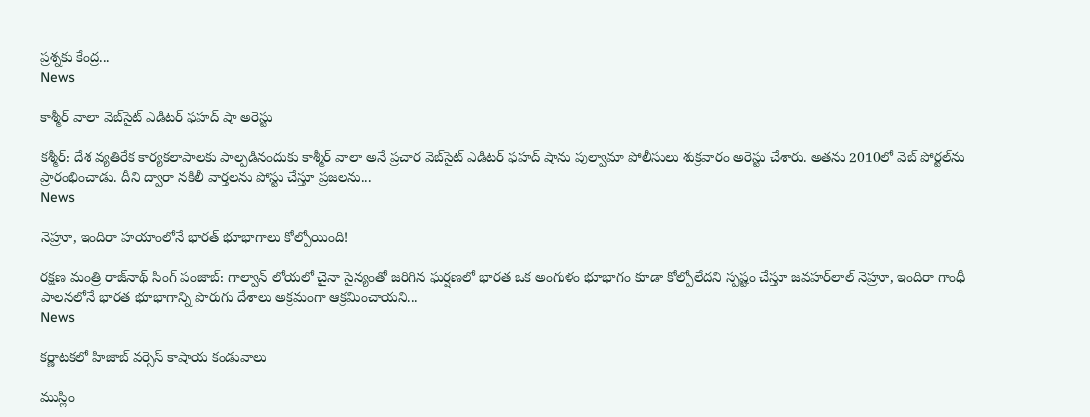ప్రశ్నకు కేంద్ర...
News

కాశ్మీర్ వాలా వెబ్‌సైట్ ఎడిటర్ ఫహద్ షా అరెస్టు

క‌శ్మీర్‌: దేశ వ్యతిరేక కార్యకలాపాలకు పాల్పడినందుకు కాశ్మీర్ వాలా అనే ప్రచార వెబ్‌సైట్ ఎడిటర్ ఫహద్ షాను పుల్వామా పోలీసులు శుక్రవారం అరెస్టు చేశారు. అతను 2010లో వెబ్ పోర్టల్‌ను ప్రారంభించాడు. దీని ద్వారా నకిలీ వార్తలను పోస్టు చేస్తూ ప్రజలను...
News

నెహ్రూ, ఇందిరా హయాంలోనే భారత్ భూభాగాలు కోల్పోయింది!

రక్షణ మంత్రి రాజ్‌నాథ్ సింగ్ పంజాబ్‌: గాల్వాన్‌ లోయలో చైనా సైన్యంతో జరిగిన ఘర్షణలో భారత ఒక అంగుళం భూభాగం కూడా కోల్పోలేదని స్పష్టం చేస్తూ జవహర్‌లాల్ నెహ్రూ, ఇందిరా గాంధీ పాలనలోనే భారత భూభాగాన్ని పొరుగు దేశాలు అక్రమంగా ఆక్రమించాయని...
News

కర్ణాటకలో హిజాబ్ వర్సెస్ కాషాయ కండువాలు

ముస్లిం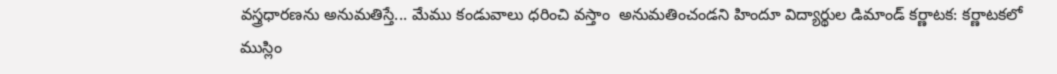వస్త్రధారణను అనుమతిస్తే... మేము కండువాలు ధరించి వస్తాం  అనుమతించండని హిందూ విద్యార్థుల డిమాండ్ కర్ణాటక: కర్ణాటకలో ముస్లిం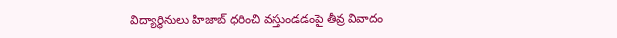విద్యార్థినులు హిజాబ్‌ ధరించి వస్తుండడంపై తీవ్ర వివాదం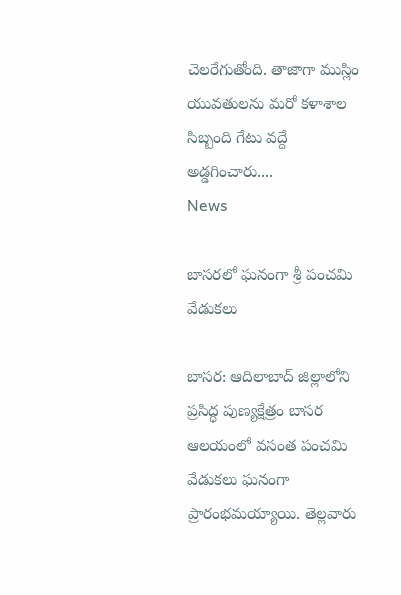చెలరేగుతోంది. తాజాగా ముస్లిం యువతులను మరో కళాశాల సిబ్బంది గేటు వద్దే అడ్డగించారు....
News

బాసరలో ఘనంగా శ్రీ పంచమి వేడుకలు

బాస‌ర‌: ఆదిలాబాద్‌ జిల్లాలోని ప్రసిద్ధ పుణ్యక్షేత్రం బాసర ఆలయంలో వసంత పంచమి వేడుకలు ఘనంగా ప్రారంభమయ్యాయి. తెల్లవారు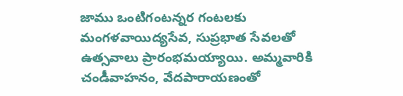జాము ఒంటిగంట‌న్న‌ర గంటలకు మంగళవాయిద్యసేవ, సుప్రభాత సేవలతో ఉత్సవాలు ప్రారంభమయ్యాయి. అమ్మవారికి చండీవాహనం, వేదపారాయణంతో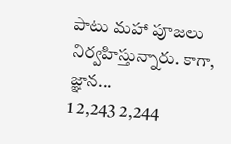పాటు మహా పూజలు నిర్వహిస్తున్నారు. కాగా, జ్ఞాన...
1 2,243 2,244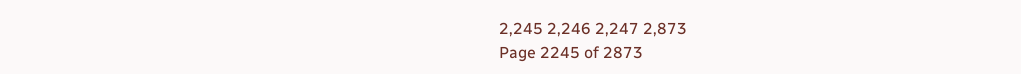2,245 2,246 2,247 2,873
Page 2245 of 2873